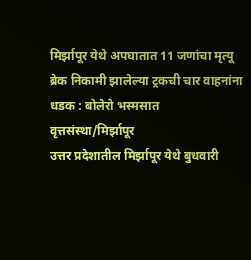मिर्झापूर येथे अपघातात 11 जणांचा मृत्यू
ब्रेक निकामी झालेल्या ट्रकची चार वाहनांना धडक : बोलेरो भस्मसात
वृत्तसंस्था/मिर्झापूर
उत्तर प्रदेशातील मिर्झापूर येथे बुधवारी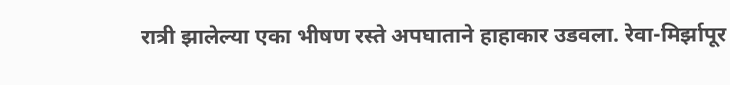रात्री झालेल्या एका भीषण रस्ते अपघाताने हाहाकार उडवला. रेवा-मिर्झापूर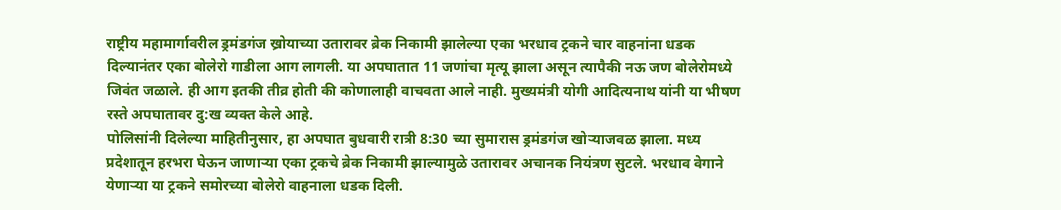राष्ट्रीय महामार्गावरील ड्रमंडगंज ख्रोयाच्या उतारावर ब्रेक निकामी झालेल्या एका भरधाव ट्रकने चार वाहनांना धडक दिल्यानंतर एका बोलेरो गाडीला आग लागली. या अपघातात 11 जणांचा मृत्यू झाला असून त्यापैकी नऊ जण बोलेरोमध्ये जिवंत जळाले. ही आग इतकी तीव्र होती की कोणालाही वाचवता आले नाही. मुख्यमंत्री योगी आदित्यनाथ यांनी या भीषण रस्ते अपघातावर दु:ख व्यक्त केले आहे.
पोलिसांनी दिलेल्या माहितीनुसार, हा अपघात बुधवारी रात्री 8:30 च्या सुमारास ड्रमंडगंज खोऱ्याजवळ झाला. मध्य प्रदेशातून हरभरा घेऊन जाणाऱ्या एका ट्रकचे ब्रेक निकामी झाल्यामुळे उतारावर अचानक नियंत्रण सुटले. भरधाव वेगाने येणाऱ्या या ट्रकने समोरच्या बोलेरो वाहनाला धडक दिली.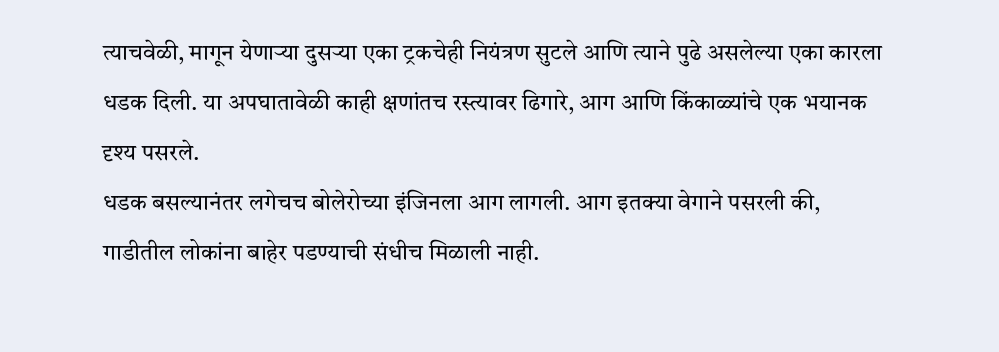त्याचवेळी, मागून येणाऱ्या दुसऱ्या एका ट्रकचेही नियंत्रण सुटले आणि त्याने पुढे असलेल्या एका कारला धडक दिली. या अपघातावेळी काही क्षणांतच रस्त्यावर ढिगारे, आग आणि किंकाळ्यांचे एक भयानक दृश्य पसरले.
धडक बसल्यानंतर लगेचच बोलेरोच्या इंजिनला आग लागली. आग इतक्या वेगाने पसरली की, गाडीतील लोकांना बाहेर पडण्याची संधीच मिळाली नाही.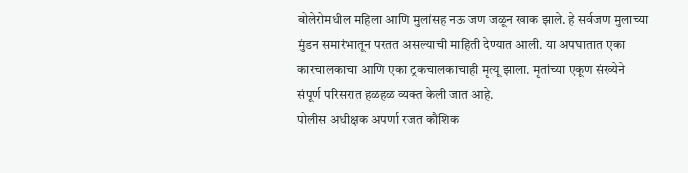बोलेरोमधील महिला आणि मुलांसह नऊ जण जळून खाक झाले. हे सर्वजण मुलाच्या मुंडन समारंभातून परतत असल्याची माहिती देण्यात आली. या अपघातात एका कारचालकाचा आणि एका ट्रकचालकाचाही मृत्यू झाला. मृतांच्या एकूण संख्येने संपूर्ण परिसरात हळहळ व्यक्त केली जात आहे.
पोलीस अधीक्षक अपर्णा रजत कौशिक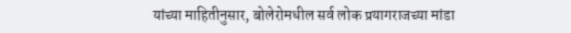यांच्या माहितीनुसार, बोलेरोमधील सर्व लोक प्रयागराजच्या मांडा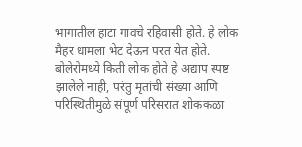भागातील हाटा गावचे रहिवासी होते. हे लोक मैहर धामला भेट देऊन परत येत होते. बोलेरोमध्ये किती लोक होते हे अद्याप स्पष्ट झालेले नाही, परंतु मृतांची संख्या आणि परिस्थितीमुळे संपूर्ण परिसरात शोककळा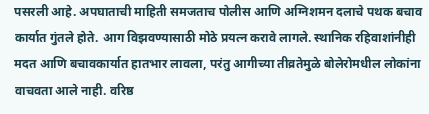पसरली आहे. अपघाताची माहिती समजताच पोलीस आणि अग्निशमन दलाचे पथक बचाव कार्यात गुंतले होते. आग विझवण्यासाठी मोठे प्रयत्न करावे लागले. स्थानिक रहिवाशांनीही मदत आणि बचावकार्यात हातभार लावला, परंतु आगीच्या तीव्रतेमुळे बोलेरोमधील लोकांना वाचवता आले नाही. वरिष्ठ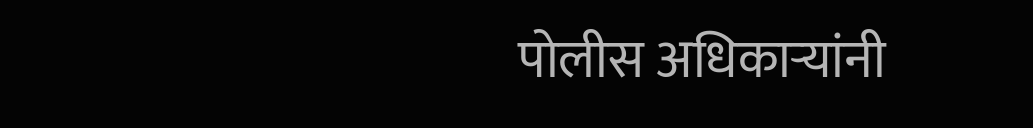पोलीस अधिकाऱ्यांनी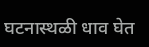घटनास्थळी धाव घेत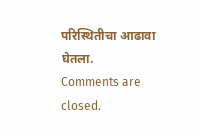परिस्थितीचा आढावा घेतला.
Comments are closed.